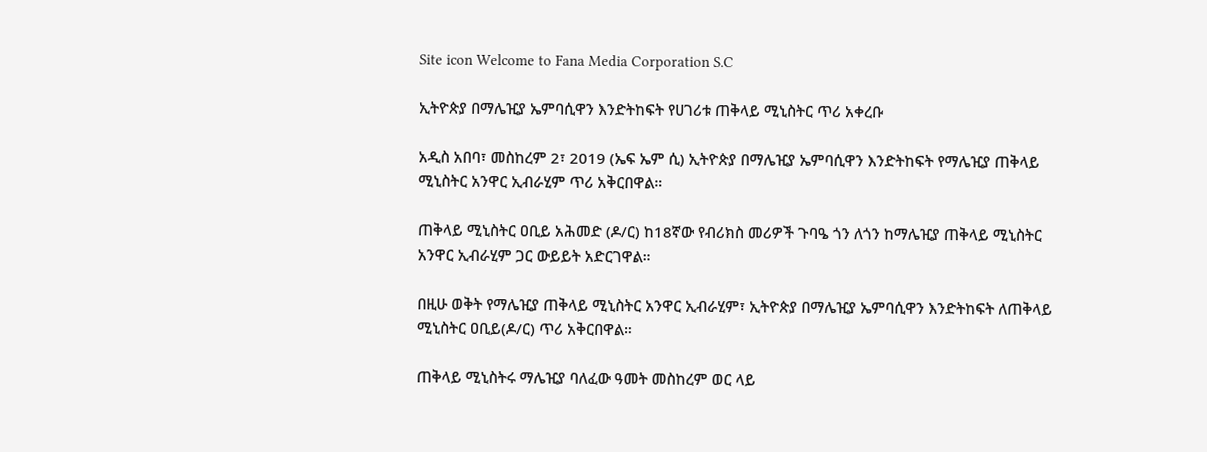Site icon Welcome to Fana Media Corporation S.C

ኢትዮጵያ በማሌዢያ ኤምባሲዋን እንድትከፍት የሀገሪቱ ጠቅላይ ሚኒስትር ጥሪ አቀረቡ

አዲስ አበባ፣ መስከረም 2፣ 2019 (ኤፍ ኤም ሲ) ኢትዮጵያ በማሌዢያ ኤምባሲዋን እንድትከፍት የማሌዢያ ጠቅላይ ሚኒስትር አንዋር ኢብራሂም ጥሪ አቅርበዋል።

ጠቅላይ ሚኒስትር ዐቢይ አሕመድ (ዶ/ር) ከ18ኛው የብሪክስ መሪዎች ጉባዔ ጎን ለጎን ከማሌዢያ ጠቅላይ ሚኒስትር አንዋር ኢብራሂም ጋር ውይይት አድርገዋል።

በዚሁ ወቅት የማሌዢያ ጠቅላይ ሚኒስትር አንዋር ኢብራሂም፣ ኢትዮጵያ በማሌዢያ ኤምባሲዋን እንድትከፍት ለጠቅላይ ሚኒስትር ዐቢይ(ዶ/ር) ጥሪ አቅርበዋል።

ጠቅላይ ሚኒስትሩ ማሌዢያ ባለፈው ዓመት መስከረም ወር ላይ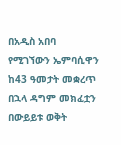በአዲስ አበባ የሚገኘውን ኤምባሲዋን ከ43 ዓመታት መቋረጥ በኋላ ዳግም መክፈቷን በውይይቱ ወቅት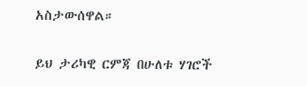አስታውሰዋል።

ይህ ታሪካዊ ርምጃ በሁለቱ ሃገሮች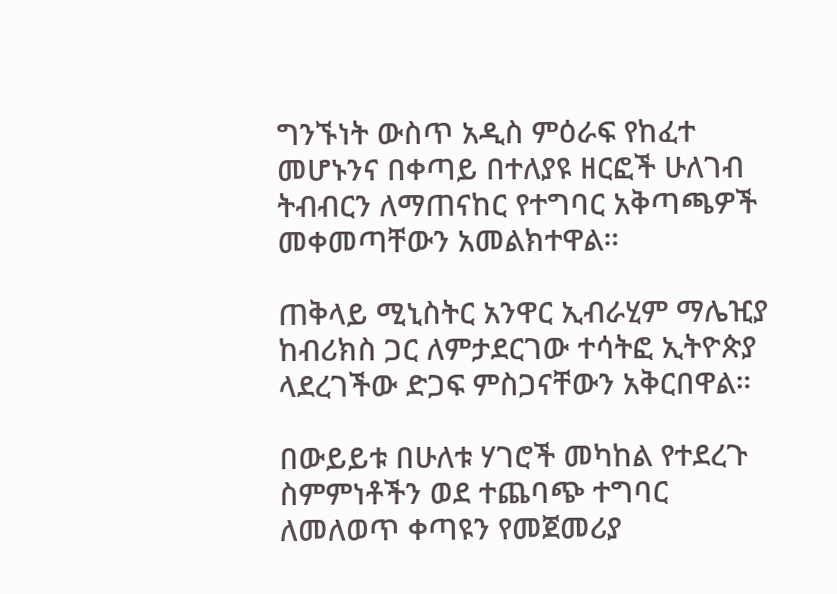ግንኙነት ውስጥ አዲስ ምዕራፍ የከፈተ መሆኑንና በቀጣይ በተለያዩ ዘርፎች ሁለገብ ትብብርን ለማጠናከር የተግባር አቅጣጫዎች መቀመጣቸውን አመልክተዋል።

ጠቅላይ ሚኒስትር አንዋር ኢብራሂም ማሌዢያ ከብሪክስ ጋር ለምታደርገው ተሳትፎ ኢትዮጵያ ላደረገችው ድጋፍ ምስጋናቸውን አቅርበዋል።

በውይይቱ በሁለቱ ሃገሮች መካከል የተደረጉ ስምምነቶችን ወደ ተጨባጭ ተግባር ለመለወጥ ቀጣዩን የመጀመሪያ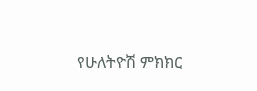የሁለትዮሽ ምክክር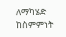ለማካሄድ ከስምምነት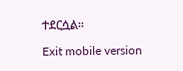ተደርሷል።

Exit mobile version